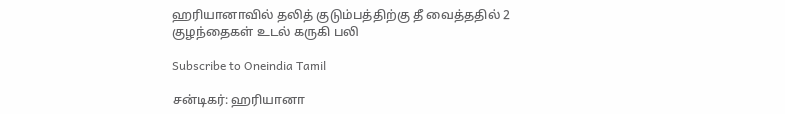ஹரியானாவில் தலித் குடும்பத்திற்கு தீ வைத்ததில் 2 குழந்தைகள் உடல் கருகி பலி

Subscribe to Oneindia Tamil

சன்டிகர்: ஹரியானா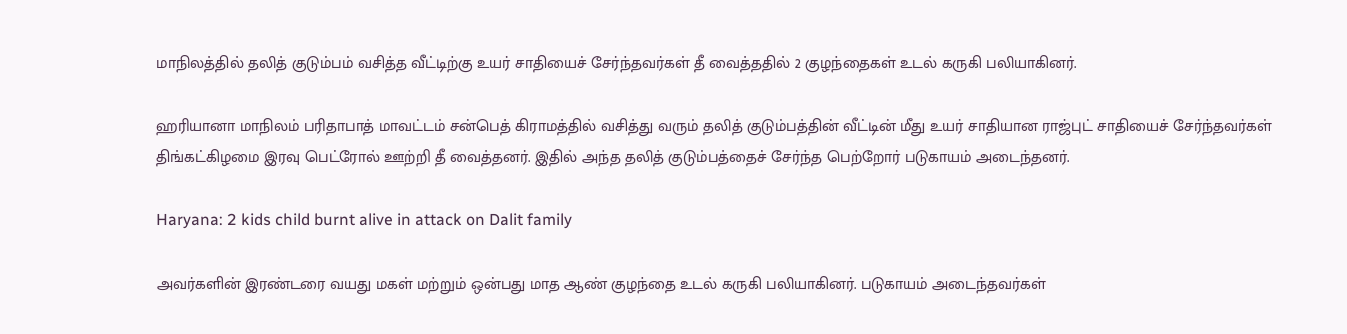மாநிலத்தில் தலித் குடும்பம் வசித்த வீட்டிற்கு உயர் சாதியைச் சேர்ந்தவர்கள் தீ வைத்ததில் 2 குழந்தைகள் உடல் கருகி பலியாகினர்.

ஹரியானா மாநிலம் பரிதாபாத் மாவட்டம் சன்பெத் கிராமத்தில் வசித்து வரும் தலித் குடும்பத்தின் வீட்டின் மீது உயர் சாதியான ராஜ்புட் சாதியைச் சேர்ந்தவர்கள் திங்கட்கிழமை இரவு பெட்ரோல் ஊற்றி தீ வைத்தனர். இதில் அந்த தலித் குடும்பத்தைச் சேர்ந்த பெற்றோர் படுகாயம் அடைந்தனர்.

Haryana: 2 kids child burnt alive in attack on Dalit family

அவர்களின் இரண்டரை வயது மகள் மற்றும் ஒன்பது மாத ஆண் குழந்தை உடல் கருகி பலியாகினர். படுகாயம் அடைந்தவர்கள்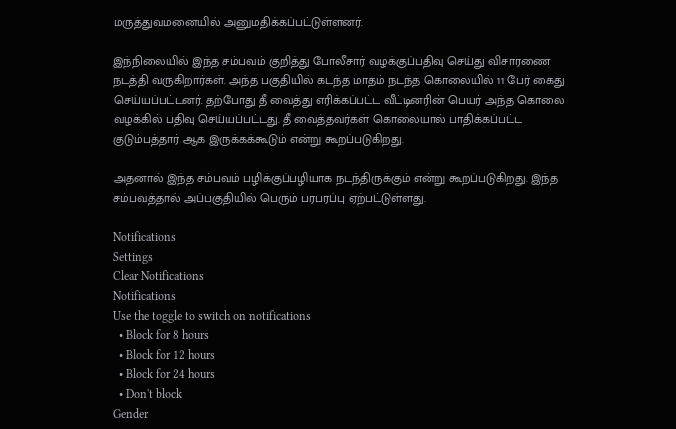மருத்துவமனையில் அனுமதிக்கப்பட்டுள்ளனர்.

இந்நிலையில் இந்த சம்பவம் குறித்து போலீசார் வழக்குப்பதிவு செய்து விசாரணை நடத்தி வருகிறார்கள். அந்த பகுதியில் கடந்த மாதம் நடந்த கொலையில் 11 பேர் கைது செய்யப்பட்டனர். தற்போது தீ வைத்து எரிக்கப்பட்ட வீட்டினரின் பெயர் அந்த கொலை வழக்கில் பதிவு செய்யப்பட்டது. தீ வைத்தவர்கள் கொலையால் பாதிக்கப்பட்ட குடும்பத்தார் ஆக இருக்கக்கூடும் என்று கூறப்படுகிறது.

அதனால் இந்த சம்பவம் பழிக்குப்பழியாக நடந்திருக்கும் என்று கூறப்படுகிறது. இந்த சம்பவத்தால் அப்பகுதியில் பெரும் பரபரப்பு ஏற்பட்டுள்ளது.

Notifications
Settings
Clear Notifications
Notifications
Use the toggle to switch on notifications
  • Block for 8 hours
  • Block for 12 hours
  • Block for 24 hours
  • Don't block
Gender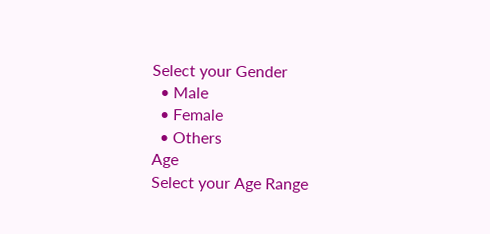Select your Gender
  • Male
  • Female
  • Others
Age
Select your Age Range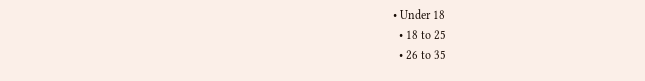• Under 18
  • 18 to 25
  • 26 to 35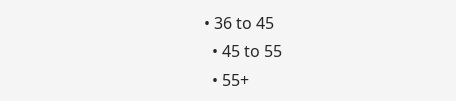• 36 to 45
  • 45 to 55
  • 55+